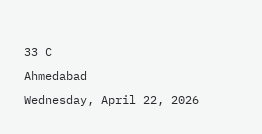33 C
Ahmedabad
Wednesday, April 22, 2026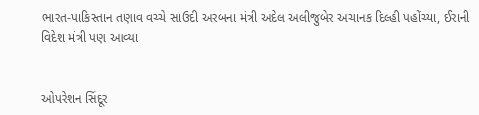ભારત-પાકિસ્તાન તણાવ વચ્ચે સાઉદી અરબના મંત્રી અદેલ અલીજુબેર અચાનક દિલ્હી પહોંચ્યા, ઈરાની વિદેશ મંત્રી પણ આવ્યા


ઓપરેશન સિંદૂર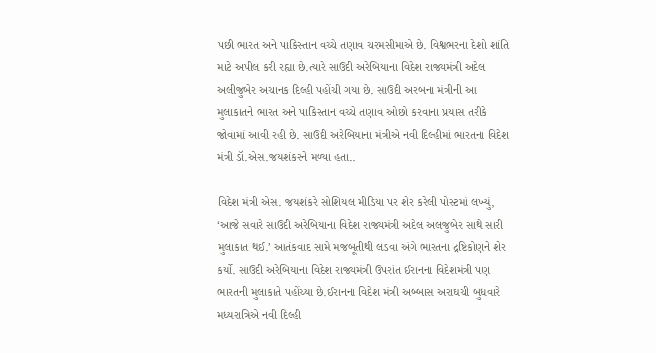પછી ભારત અને પાકિસ્તાન વચ્ચે તણાવ ચરમસીમાએ છે. વિશ્વભરના દેશો શાંતિ માટે અપીલ કરી રહ્યા છે.ત્યારે સાઉદી અરેબિયાના વિદેશ રાજ્યમંત્રી અદેલ અલીજુબેર અચાનક દિલ્હી પહોંચી ગયા છે. સાઉદી અરબના મંત્રીની આ મુલાકાતને ભારત અને પાકિસ્તાન વચ્ચે તણાવ ઓછો કરવાના પ્રયાસ તરીકે જોવામાં આવી રહી છે. સાઉદી અરેબિયાના મંત્રીએ નવી દિલ્હીમાં ભારતના વિદેશ મંત્રી ડૉ.એસ.જયશંકરને મળ્યા હતા..

વિદેશ મંત્રી એસ. જયશંકરે સોશિયલ મીડિયા પર શેર કરેલી પોસ્ટમાં લખ્યું, ‘આજે સવારે સાઉદી અરેબિયાના વિદેશ રાજ્યમંત્રી અદેલ અલજુબેર સાથે સારી મુલાકાત થઈ.’ આતંકવાદ સામે મજબૂતીથી લડવા અંગે ભારતના દ્રષ્ટિકોણને શેર કર્યો. સાઉદી અરેબિયાના વિદેશ રાજ્યમંત્રી ઉપરાંત ઈરાનના વિદેશમંત્રી પણ ભારતની મુલાકાતે પહોંચ્યા છે.ઈરાનના વિદેશ મંત્રી અબ્બાસ અરાઘચી બુધવારે મધ્યરાત્રિએ નવી દિલ્હી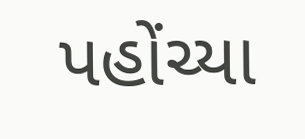પહોંચ્યા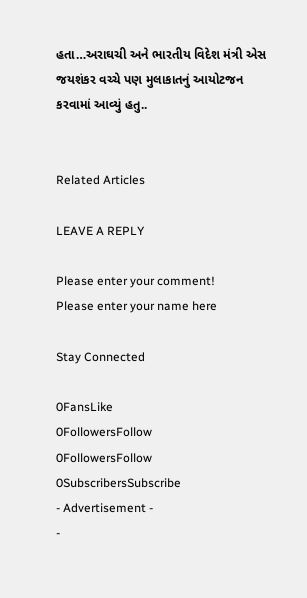હતા…અરાઘચી અને ભારતીય વિદેશ મંત્રી એસ જયશંકર વચ્ચે પણ મુલાકાતનું આયોટજન કરવામાં આવ્યું હતુ..


Related Articles

LEAVE A REPLY

Please enter your comment!
Please enter your name here

Stay Connected

0FansLike
0FollowersFollow
0FollowersFollow
0SubscribersSubscribe
- Advertisement -
-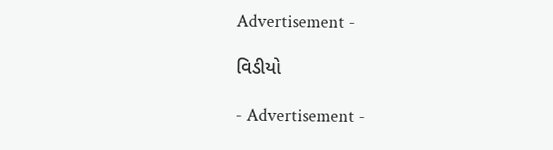Advertisement -

વિડીયો

- Advertisement -